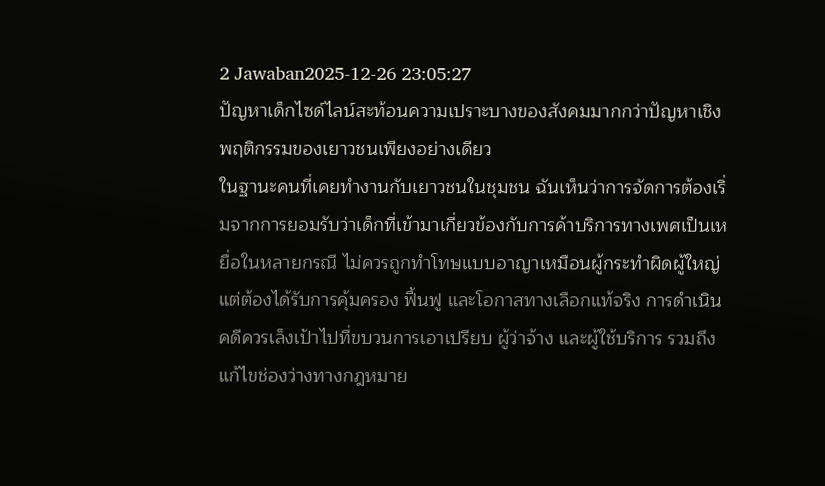2 Jawaban2025-12-26 23:05:27
ปัญหาเด็กไซด์ไลน์สะท้อนความเปราะบางของสังคมมากกว่าปัญหาเชิงพฤติกรรมของเยาวชนเพียงอย่างเดียว
ในฐานะคนที่เคยทำงานกับเยาวชนในชุมชน ฉันเห็นว่าการจัดการต้องเริ่มจากการยอมรับว่าเด็กที่เข้ามาเกี่ยวข้องกับการค้าบริการทางเพศเป็นเหยื่อในหลายกรณี ไม่ควรถูกทำโทษแบบอาญาเหมือนผู้กระทำผิดผู้ใหญ่ แต่ต้องได้รับการคุ้มครอง ฟื้นฟู และโอกาสทางเลือกแท้จริง การดำเนินคดีควรเล็งเป้าไปที่ขบวนการเอาเปรียบ ผู้ว่าจ้าง และผู้ใช้บริการ รวมถึงแก้ไขช่องว่างทางกฎหมาย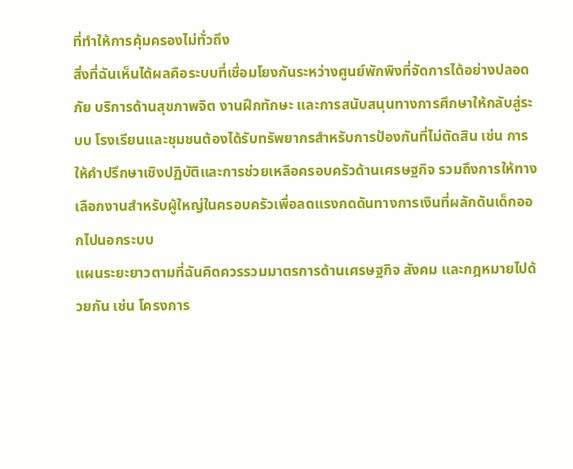ที่ทำให้การคุ้มครองไม่ทั่วถึง
สิ่งที่ฉันเห็นได้ผลคือระบบที่เชื่อมโยงกันระหว่างศูนย์พักพิงที่จัดการได้อย่างปลอดภัย บริการด้านสุขภาพจิต งานฝึกทักษะ และการสนับสนุนทางการศึกษาให้กลับสู่ระบบ โรงเรียนและชุมชนต้องได้รับทรัพยากรสำหรับการป้องกันที่ไม่ตัดสิน เช่น การให้คำปรึกษาเชิงปฏิบัติและการช่วยเหลือครอบครัวด้านเศรษฐกิจ รวมถึงการให้ทางเลือกงานสำหรับผู้ใหญ่ในครอบครัวเพื่อลดแรงกดดันทางการเงินที่ผลักดันเด็กออกไปนอกระบบ
แผนระยะยาวตามที่ฉันคิดควรรวมมาตรการด้านเศรษฐกิจ สังคม และกฎหมายไปด้วยกัน เช่น โครงการ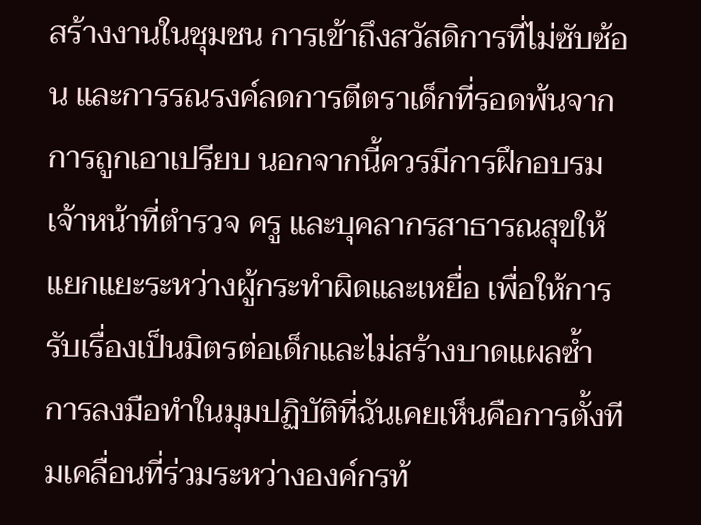สร้างงานในชุมชน การเข้าถึงสวัสดิการที่ไม่ซับซ้อน และการรณรงค์ลดการตีตราเด็กที่รอดพ้นจากการถูกเอาเปรียบ นอกจากนี้ควรมีการฝึกอบรมเจ้าหน้าที่ตำรวจ ครู และบุคลากรสาธารณสุขให้แยกแยะระหว่างผู้กระทำผิดและเหยื่อ เพื่อให้การรับเรื่องเป็นมิตรต่อเด็กและไม่สร้างบาดแผลซ้ำ การลงมือทำในมุมปฏิบัติที่ฉันเคยเห็นคือการตั้งทีมเคลื่อนที่ร่วมระหว่างองค์กรท้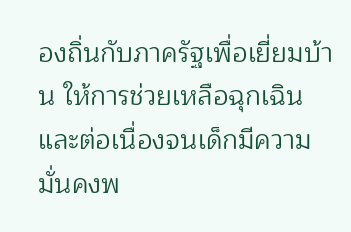องถิ่นกับภาครัฐเพื่อเยี่ยมบ้าน ให้การช่วยเหลือฉุกเฉิน และต่อเนื่องจนเด็กมีความมั่นคงพ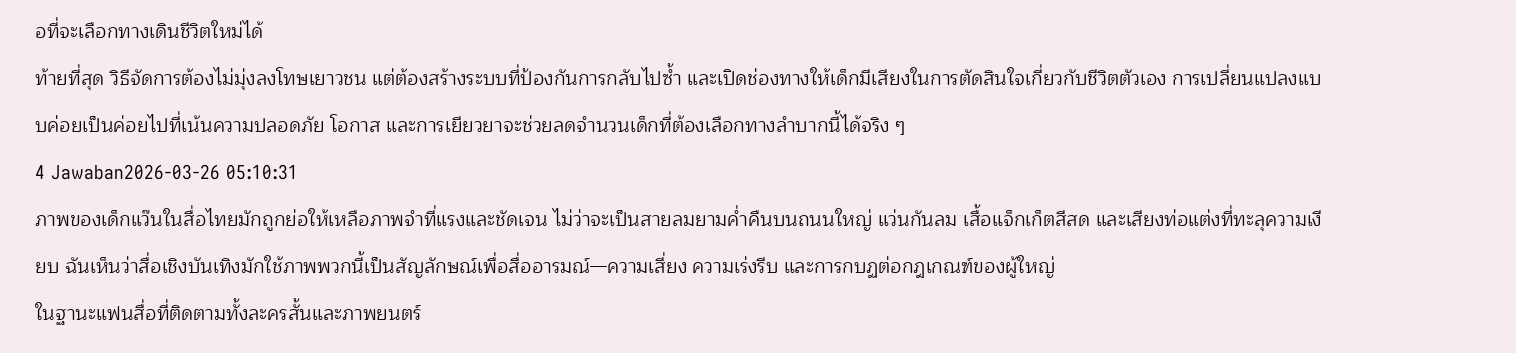อที่จะเลือกทางเดินชีวิตใหม่ได้
ท้ายที่สุด วิธีจัดการต้องไม่มุ่งลงโทษเยาวชน แต่ต้องสร้างระบบที่ป้องกันการกลับไปซ้ำ และเปิดช่องทางให้เด็กมีเสียงในการตัดสินใจเกี่ยวกับชีวิตตัวเอง การเปลี่ยนแปลงแบบค่อยเป็นค่อยไปที่เน้นความปลอดภัย โอกาส และการเยียวยาจะช่วยลดจำนวนเด็กที่ต้องเลือกทางลำบากนี้ได้จริง ๆ
4 Jawaban2026-03-26 05:10:31
ภาพของเด็กแว๊นในสื่อไทยมักถูกย่อให้เหลือภาพจำที่แรงและชัดเจน ไม่ว่าจะเป็นสายลมยามค่ำคืนบนถนนใหญ่ แว่นกันลม เสื้อแจ็กเก็ตสีสด และเสียงท่อแต่งที่ทะลุความเงียบ ฉันเห็นว่าสื่อเชิงบันเทิงมักใช้ภาพพวกนี้เป็นสัญลักษณ์เพื่อสื่ออารมณ์—ความเสี่ยง ความเร่งรีบ และการกบฏต่อกฎเกณฑ์ของผู้ใหญ่
ในฐานะแฟนสื่อที่ติดตามทั้งละครสั้นและภาพยนตร์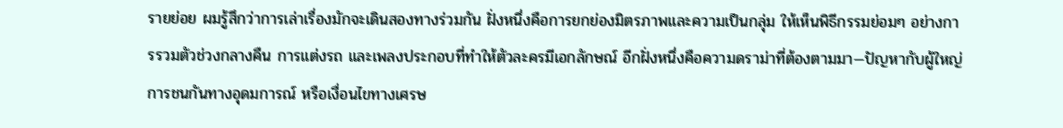รายย่อย ผมรู้สึกว่าการเล่าเรื่องมักจะเดินสองทางร่วมกัน ฝั่งหนึ่งคือการยกย่องมิตรภาพและความเป็นกลุ่ม ให้เห็นพิธีกรรมย่อมๆ อย่างการรวมตัวช่วงกลางคืน การแต่งรถ และเพลงประกอบที่ทำให้ตัวละครมีเอกลักษณ์ อีกฝั่งหนึ่งคือความดราม่าที่ต้องตามมา—ปัญหากับผู้ใหญ่ การชนกันทางอุดมการณ์ หรือเงื่อนไขทางเศรษ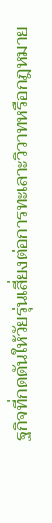ฐกิจที่กดดันให้วัยรุ่นเสี่ยงต่อการทะเลาะวิวาทหรือกฎหมาย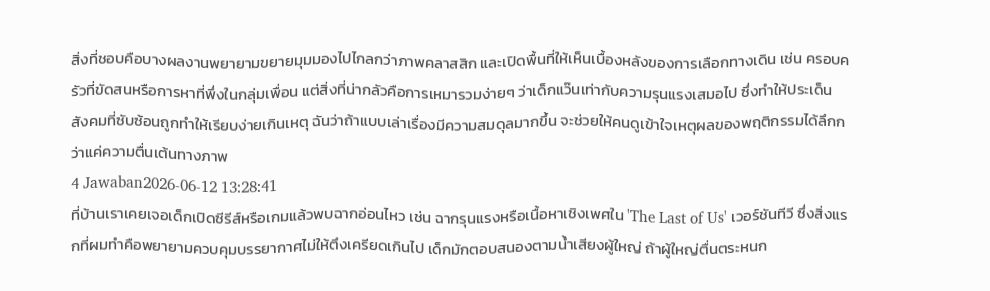สิ่งที่ชอบคือบางผลงานพยายามขยายมุมมองไปไกลกว่าภาพคลาสสิก และเปิดพื้นที่ให้เห็นเบื้องหลังของการเลือกทางเดิน เช่น ครอบครัวที่ขัดสนหรือการหาที่พึ่งในกลุ่มเพื่อน แต่สิ่งที่น่ากลัวคือการเหมารวมง่ายๆ ว่าเด็กแว๊นเท่ากับความรุนแรงเสมอไป ซึ่งทำให้ประเด็นสังคมที่ซับซ้อนถูกทำให้เรียบง่ายเกินเหตุ ฉันว่าถ้าแบบเล่าเรื่องมีความสมดุลมากขึ้น จะช่วยให้คนดูเข้าใจเหตุผลของพฤติกรรมได้ลึกกว่าแค่ความตื่นเต้นทางภาพ
4 Jawaban2026-06-12 13:28:41
ที่บ้านเราเคยเจอเด็กเปิดซีรีส์หรือเกมแล้วพบฉากอ่อนไหว เช่น ฉากรุนแรงหรือเนื้อหาเชิงเพศใน 'The Last of Us' เวอร์ชันทีวี ซึ่งสิ่งแรกที่ผมทำคือพยายามควบคุมบรรยากาศไม่ให้ตึงเครียดเกินไป เด็กมักตอบสนองตามน้ำเสียงผู้ใหญ่ ถ้าผู้ใหญ่ตื่นตระหนก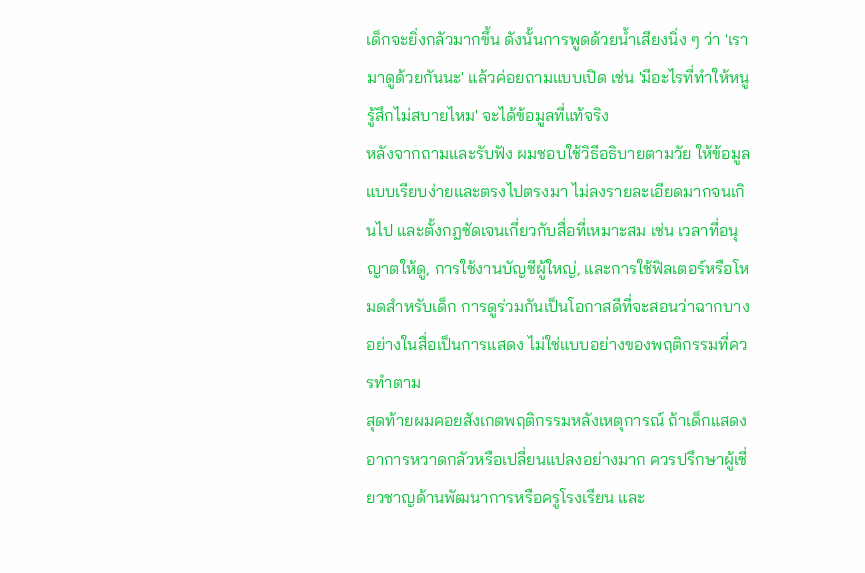เด็กจะยิ่งกลัวมากขึ้น ดังนั้นการพูดด้วยน้ำเสียงนิ่ง ๆ ว่า 'เรามาดูด้วยกันนะ' แล้วค่อยถามแบบเปิด เช่น 'มีอะไรที่ทำให้หนูรู้สึกไม่สบายไหม' จะได้ข้อมูลที่แท้จริง
หลังจากถามและรับฟัง ผมชอบใช้วิธีอธิบายตามวัย ให้ข้อมูลแบบเรียบง่ายและตรงไปตรงมา ไม่ลงรายละเอียดมากจนเกินไป และตั้งกฎชัดเจนเกี่ยวกับสื่อที่เหมาะสม เช่น เวลาที่อนุญาตให้ดู, การใช้งานบัญชีผู้ใหญ่, และการใช้ฟิลเตอร์หรือโหมดสำหรับเด็ก การดูร่วมกันเป็นโอกาสดีที่จะสอนว่าฉากบางอย่างในสื่อเป็นการแสดง ไม่ใช่แบบอย่างของพฤติกรรมที่ควรทำตาม
สุดท้ายผมคอยสังเกตพฤติกรรมหลังเหตุการณ์ ถ้าเด็กแสดงอาการหวาดกลัวหรือเปลี่ยนแปลงอย่างมาก ควรปรึกษาผู้เชี่ยวชาญด้านพัฒนาการหรือครูโรงเรียน และ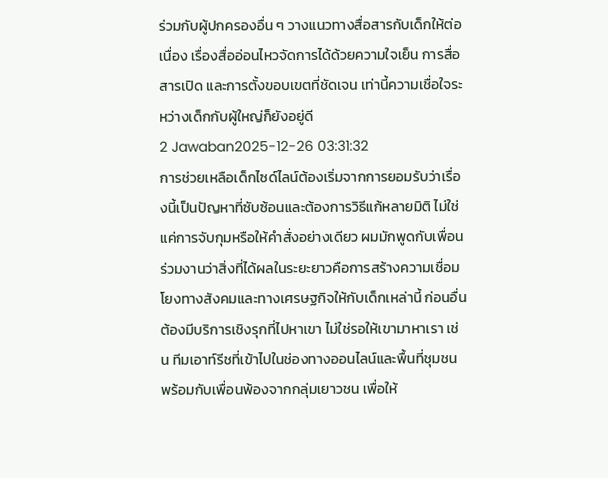ร่วมกับผู้ปกครองอื่น ๆ วางแนวทางสื่อสารกับเด็กให้ต่อเนื่อง เรื่องสื่ออ่อนไหวจัดการได้ด้วยความใจเย็น การสื่อสารเปิด และการตั้งขอบเขตที่ชัดเจน เท่านี้ความเชื่อใจระหว่างเด็กกับผู้ใหญ่ก็ยังอยู่ดี
2 Jawaban2025-12-26 03:31:32
การช่วยเหลือเด็กไซด์ไลน์ต้องเริ่มจากการยอมรับว่าเรื่องนี้เป็นปัญหาที่ซับซ้อนและต้องการวิธีแก้หลายมิติ ไม่ใช่แค่การจับกุมหรือให้คำสั่งอย่างเดียว ผมมักพูดกับเพื่อนร่วมงานว่าสิ่งที่ได้ผลในระยะยาวคือการสร้างความเชื่อมโยงทางสังคมและทางเศรษฐกิจให้กับเด็กเหล่านี้ ก่อนอื่นต้องมีบริการเชิงรุกที่ไปหาเขา ไม่ใช่รอให้เขามาหาเรา เช่น ทีมเอาท์รีชที่เข้าไปในช่องทางออนไลน์และพื้นที่ชุมชนพร้อมกับเพื่อนพ้องจากกลุ่มเยาวชน เพื่อให้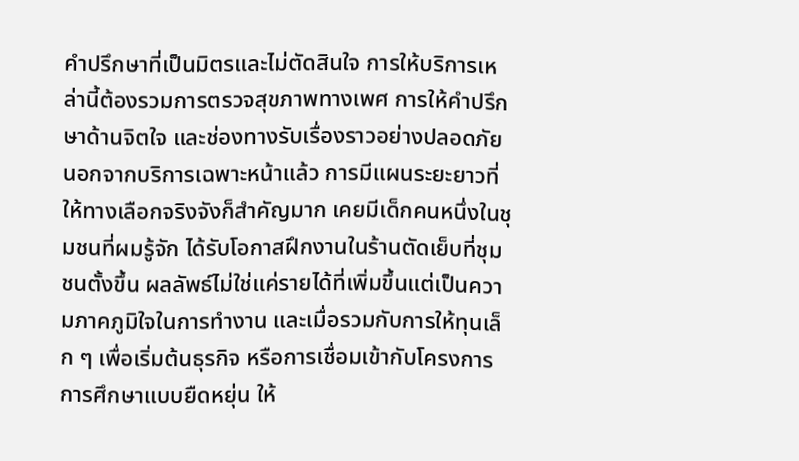คำปรึกษาที่เป็นมิตรและไม่ตัดสินใจ การให้บริการเหล่านี้ต้องรวมการตรวจสุขภาพทางเพศ การให้คำปรึกษาด้านจิตใจ และช่องทางรับเรื่องราวอย่างปลอดภัย
นอกจากบริการเฉพาะหน้าแล้ว การมีแผนระยะยาวที่ให้ทางเลือกจริงจังก็สำคัญมาก เคยมีเด็กคนหนึ่งในชุมชนที่ผมรู้จัก ได้รับโอกาสฝึกงานในร้านตัดเย็บที่ชุมชนตั้งขึ้น ผลลัพธ์ไม่ใช่แค่รายได้ที่เพิ่มขึ้นแต่เป็นความภาคภูมิใจในการทำงาน และเมื่อรวมกับการให้ทุนเล็ก ๆ เพื่อเริ่มต้นธุรกิจ หรือการเชื่อมเข้ากับโครงการการศึกษาแบบยืดหยุ่น ให้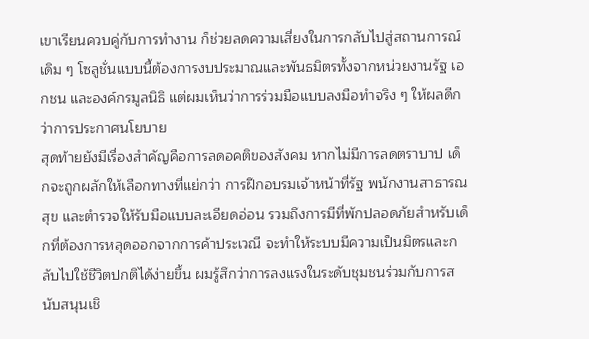เขาเรียนควบคู่กับการทำงาน ก็ช่วยลดความเสี่ยงในการกลับไปสู่สถานการณ์เดิม ๆ โซลูชั่นแบบนี้ต้องการงบประมาณและพันธมิตรทั้งจากหน่วยงานรัฐ เอกชน และองค์กรมูลนิธิ แต่ผมเห็นว่าการร่วมมือแบบลงมือทำจริง ๆ ให้ผลดีกว่าการประกาศนโยบาย
สุดท้ายยังมีเรื่องสำคัญคือการลดอคติของสังคม หากไม่มีการลดตราบาป เด็กจะถูกผลักให้เลือกทางที่แย่กว่า การฝึกอบรมเจ้าหน้าที่รัฐ พนักงานสาธารณสุข และตำรวจให้รับมือแบบละเอียดอ่อน รวมถึงการมีที่พักปลอดภัยสำหรับเด็กที่ต้องการหลุดออกจากการค้าประเวณี จะทำให้ระบบมีความเป็นมิตรและกลับไปใช้ชีวิตปกติได้ง่ายขึ้น ผมรู้สึกว่าการลงแรงในระดับชุมชนร่วมกับการสนับสนุนเชิ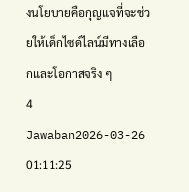งนโยบายคือกุญแจที่จะช่วยให้เด็กไซด์ไลน์มีทางเลือกและโอกาสจริง ๆ
4 Jawaban2026-03-26 01:11:25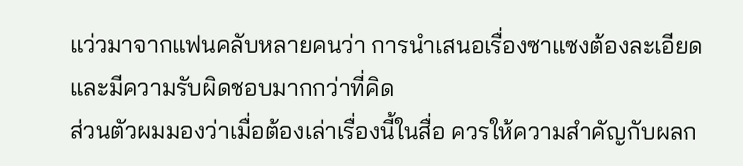แว่วมาจากแฟนคลับหลายคนว่า การนำเสนอเรื่องซาแซงต้องละเอียดและมีความรับผิดชอบมากกว่าที่คิด
ส่วนตัวผมมองว่าเมื่อต้องเล่าเรื่องนี้ในสื่อ ควรให้ความสำคัญกับผลก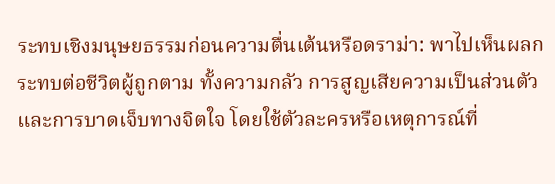ระทบเชิงมนุษยธรรมก่อนความตื่นเต้นหรือดราม่า: พาไปเห็นผลกระทบต่อชีวิตผู้ถูกตาม ทั้งความกลัว การสูญเสียความเป็นส่วนตัว และการบาดเจ็บทางจิตใจ โดยใช้ตัวละครหรือเหตุการณ์ที่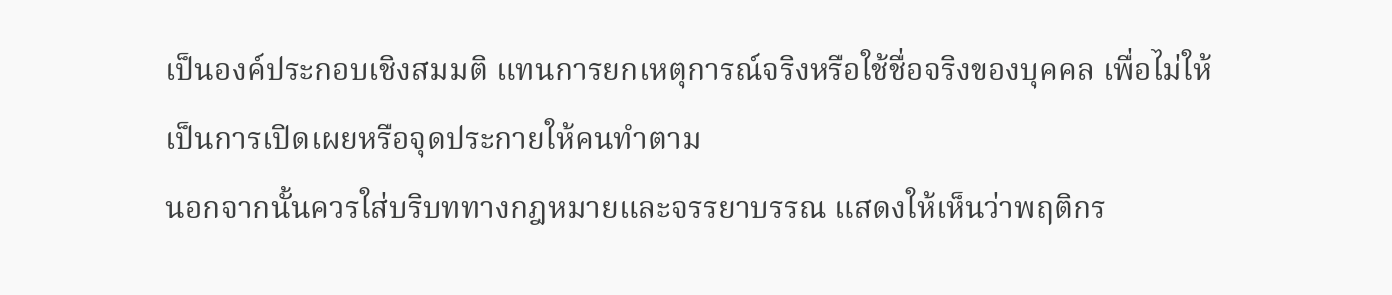เป็นองค์ประกอบเชิงสมมติ แทนการยกเหตุการณ์จริงหรือใช้ชื่อจริงของบุคคล เพื่อไม่ให้เป็นการเปิดเผยหรือจุดประกายให้คนทำตาม
นอกจากนั้นควรใส่บริบททางกฎหมายและจรรยาบรรณ แสดงให้เห็นว่าพฤติกร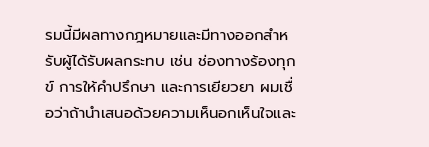รมนี้มีผลทางกฎหมายและมีทางออกสำหรับผู้ได้รับผลกระทบ เช่น ช่องทางร้องทุกข์ การให้คำปรึกษา และการเยียวยา ผมเชื่อว่าถ้านำเสนอด้วยความเห็นอกเห็นใจและ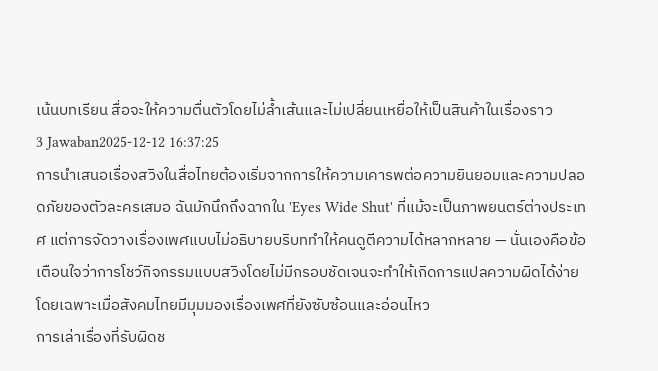เน้นบทเรียน สื่อจะให้ความตื่นตัวโดยไม่ล้ำเส้นและไม่เปลี่ยนเหยื่อให้เป็นสินค้าในเรื่องราว
3 Jawaban2025-12-12 16:37:25
การนำเสนอเรื่องสวิงในสื่อไทยต้องเริ่มจากการให้ความเคารพต่อความยินยอมและความปลอดภัยของตัวละครเสมอ ฉันมักนึกถึงฉากใน 'Eyes Wide Shut' ที่แม้จะเป็นภาพยนตร์ต่างประเทศ แต่การจัดวางเรื่องเพศแบบไม่อธิบายบริบททำให้คนดูตีความได้หลากหลาย — นั่นเองคือข้อเตือนใจว่าการโชว์กิจกรรมแบบสวิงโดยไม่มีกรอบชัดเจนจะทำให้เกิดการแปลความผิดได้ง่าย โดยเฉพาะเมื่อสังคมไทยมีมุมมองเรื่องเพศที่ยังซับซ้อนและอ่อนไหว
การเล่าเรื่องที่รับผิดช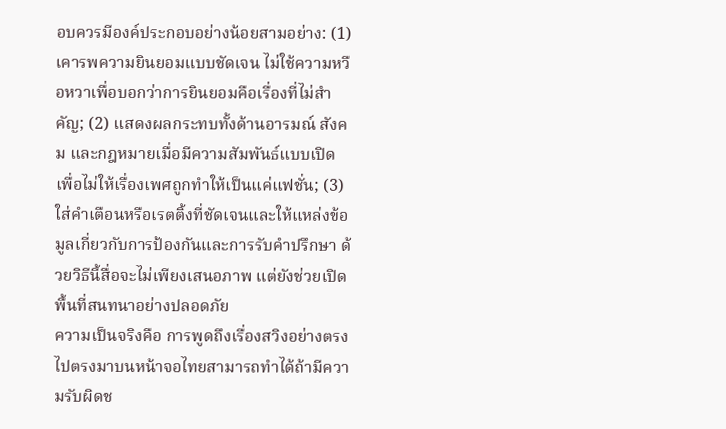อบควรมีองค์ประกอบอย่างน้อยสามอย่าง: (1) เคารพความยินยอมแบบชัดเจน ไม่ใช้ความหวือหวาเพื่อบอกว่าการยินยอมคือเรื่องที่ไม่สำคัญ; (2) แสดงผลกระทบทั้งด้านอารมณ์ สังคม และกฎหมายเมื่อมีความสัมพันธ์แบบเปิด เพื่อไม่ให้เรื่องเพศถูกทำให้เป็นแค่แฟชั่น; (3) ใส่คำเตือนหรือเรตติ้งที่ชัดเจนและให้แหล่งข้อมูลเกี่ยวกับการป้องกันและการรับคำปรึกษา ด้วยวิธีนี้สื่อจะไม่เพียงเสนอภาพ แต่ยังช่วยเปิดพื้นที่สนทนาอย่างปลอดภัย
ความเป็นจริงคือ การพูดถึงเรื่องสวิงอย่างตรงไปตรงมาบนหน้าจอไทยสามารถทำได้ถ้ามีความรับผิดช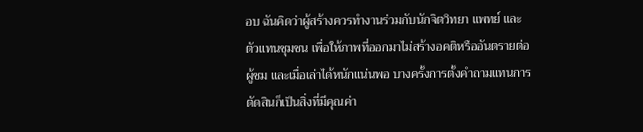อบ ฉันคิดว่าผู้สร้างควรทำงานร่วมกับนักจิตวิทยา แพทย์ และตัวแทนชุมชน เพื่อให้ภาพที่ออกมาไม่สร้างอคติหรืออันตรายต่อผู้ชม และเมื่อเล่าได้หนักแน่นพอ บางครั้งการตั้งคำถามแทนการตัดสินก็เป็นสิ่งที่มีคุณค่า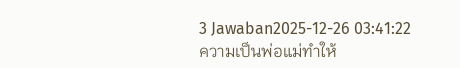3 Jawaban2025-12-26 03:41:22
ความเป็นพ่อแม่ทำให้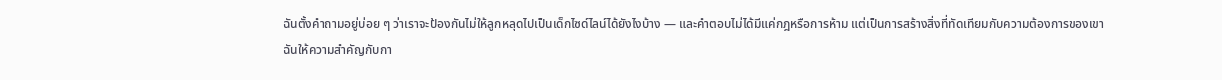ฉันตั้งคำถามอยู่บ่อย ๆ ว่าเราจะป้องกันไม่ให้ลูกหลุดไปเป็นเด็กไซด์ไลน์ได้ยังไงบ้าง — และคำตอบไม่ได้มีแค่กฎหรือการห้าม แต่เป็นการสร้างสิ่งที่ทัดเทียมกับความต้องการของเขา
ฉันให้ความสำคัญกับกา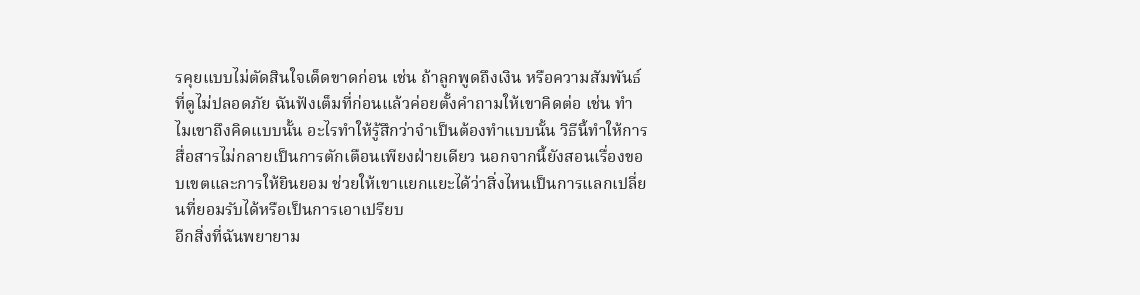รคุยแบบไม่ตัดสินใจเด็ดขาดก่อน เช่น ถ้าลูกพูดถึงเงิน หรือความสัมพันธ์ที่ดูไม่ปลอดภัย ฉันฟังเต็มที่ก่อนแล้วค่อยตั้งคำถามให้เขาคิดต่อ เช่น ทำไมเขาถึงคิดแบบนั้น อะไรทำให้รู้สึกว่าจำเป็นต้องทำแบบนั้น วิธีนี้ทำให้การสื่อสารไม่กลายเป็นการตักเตือนเพียงฝ่ายเดียว นอกจากนี้ยังสอนเรื่องขอบเขตและการให้ยินยอม ช่วยให้เขาแยกแยะได้ว่าสิ่งไหนเป็นการแลกเปลี่ยนที่ยอมรับได้หรือเป็นการเอาเปรียบ
อีกสิ่งที่ฉันพยายาม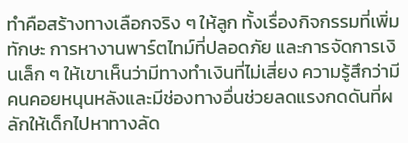ทำคือสร้างทางเลือกจริง ๆ ให้ลูก ทั้งเรื่องกิจกรรมที่เพิ่มทักษะ การหางานพาร์ตไทม์ที่ปลอดภัย และการจัดการเงินเล็ก ๆ ให้เขาเห็นว่ามีทางทำเงินที่ไม่เสี่ยง ความรู้สึกว่ามีคนคอยหนุนหลังและมีช่องทางอื่นช่วยลดแรงกดดันที่ผลักให้เด็กไปหาทางลัด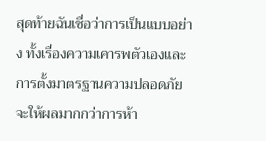สุดท้ายฉันเชื่อว่าการเป็นแบบอย่าง ทั้งเรื่องความเคารพตัวเองและการตั้งมาตรฐานความปลอดภัย จะให้ผลมากกว่าการห้า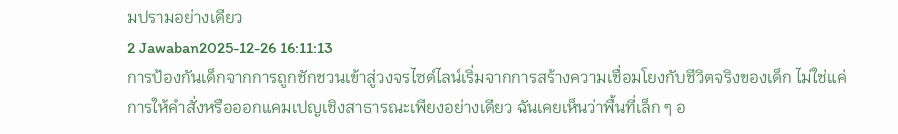มปรามอย่างเดียว
2 Jawaban2025-12-26 16:11:13
การป้องกันเด็กจากการถูกชักชวนเข้าสู่วงจรไซด์ไลน์เริ่มจากการสร้างความเชื่อมโยงกับชีวิตจริงของเด็ก ไม่ใช่แค่การให้คำสั่งหรือออกแคมเปญเชิงสาธารณะเพียงอย่างเดียว ฉันเคยเห็นว่าพื้นที่เล็ก ๆ อ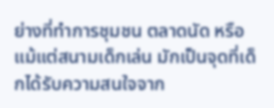ย่างที่ทำการชุมชน ตลาดนัด หรือแม้แต่สนามเด็กเล่น มักเป็นจุดที่เด็กได้รับความสนใจจาก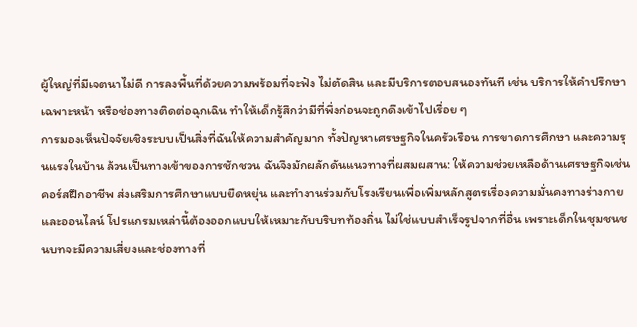ผู้ใหญ่ที่มีเจตนาไม่ดี การลงพื้นที่ด้วยความพร้อมที่จะฟัง ไม่ตัดสิน และมีบริการตอบสนองทันที เช่น บริการให้คำปรึกษาเฉพาะหน้า หรือช่องทางติดต่อฉุกเฉิน ทำให้เด็กรู้สึกว่ามีที่พึ่งก่อนจะถูกดึงเข้าไปเรื่อย ๆ
การมองเห็นปัจจัยเชิงระบบเป็นสิ่งที่ฉันให้ความสำคัญมาก ทั้งปัญหาเศรษฐกิจในครัวเรือน การขาดการศึกษา และความรุนแรงในบ้าน ล้วนเป็นทางเข้าของการชักชวน ฉันจึงมักผลักดันแนวทางที่ผสมผสาน: ให้ความช่วยเหลือด้านเศรษฐกิจเช่นคอร์สฝึกอาชีพ ส่งเสริมการศึกษาแบบยืดหยุ่น และทำงานร่วมกับโรงเรียนเพื่อเพิ่มหลักสูตรเรื่องความมั่นคงทางร่างกายและออนไลน์ โปรแกรมเหล่านี้ต้องออกแบบให้เหมาะกับบริบทท้องถิ่น ไม่ใช่แบบสำเร็จรูปจากที่อื่น เพราะเด็กในชุมชนชนบทจะมีความเสี่ยงและช่องทางที่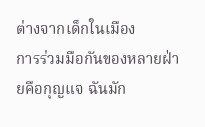ต่างจากเด็กในเมือง
การร่วมมือกันของหลายฝ่ายคือกุญแจ ฉันมัก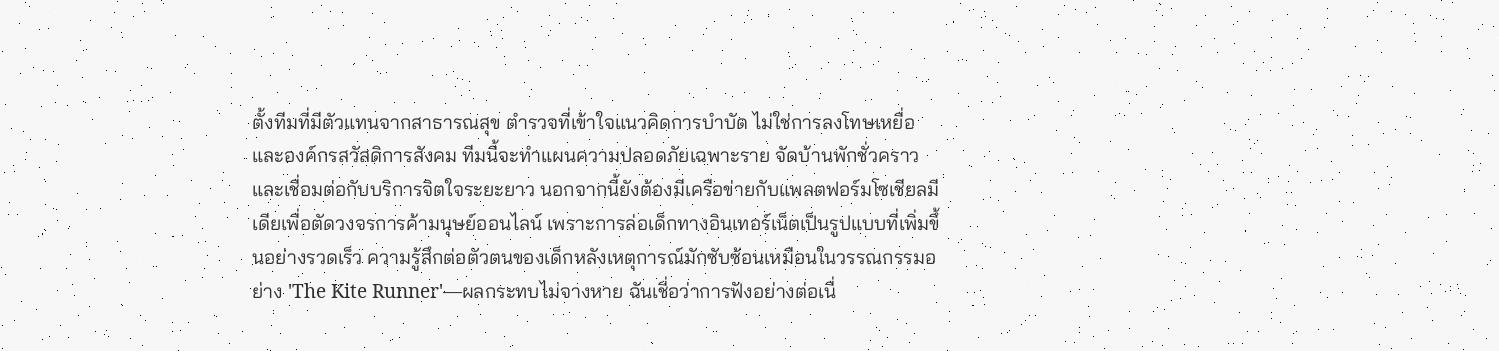ตั้งทีมที่มีตัวแทนจากสาธารณสุข ตำรวจที่เข้าใจแนวคิดการบำบัด ไม่ใช่การลงโทษเหยื่อ และองค์กรสวัสดิการสังคม ทีมนี้จะทำแผนความปลอดภัยเฉพาะราย จัดบ้านพักชั่วคราว และเชื่อมต่อกับบริการจิตใจระยะยาว นอกจากนี้ยังต้องมีเครือข่ายกับแพลตฟอร์มโซเชียลมีเดียเพื่อตัดวงจรการค้ามนุษย์ออนไลน์ เพราะการล่อเด็กทางอินเทอร์เน็ตเป็นรูปแบบที่เพิ่มขึ้นอย่างรวดเร็ว ความรู้สึกต่อตัวตนของเด็กหลังเหตุการณ์มักซับซ้อนเหมือนในวรรณกรรมอย่าง 'The Kite Runner'—ผลกระทบไม่จางหาย ฉันเชื่อว่าการฟังอย่างต่อเนื่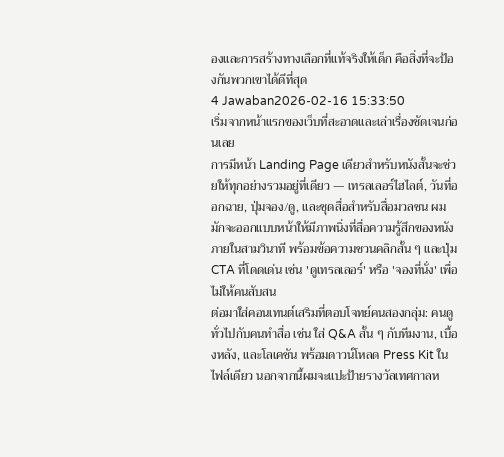องและการสร้างทางเลือกที่แท้จริงให้เด็ก คือสิ่งที่จะป้องกันพวกเขาได้ดีที่สุด
4 Jawaban2026-02-16 15:33:50
เริ่มจากหน้าแรกของเว็บที่สะอาดและเล่าเรื่องชัดเจนก่อนเลย
การมีหน้า Landing Page เดียวสำหรับหนังสั้นจะช่วยให้ทุกอย่างรวมอยู่ที่เดียว — เทรลเลอร์ไฮไลต์, วันที่ออกฉาย, ปุ่มจอง/ดู, และชุดสื่อสำหรับสื่อมวลชน ผมมักจะออกแบบหน้าให้มีภาพนิ่งที่สื่อความรู้สึกของหนังภายในสามวินาที พร้อมข้อความชวนคลิกสั้น ๆ และปุ่ม CTA ที่โดดเด่น เช่น 'ดูเทรลเลอร์' หรือ 'จองที่นั่ง' เพื่อไม่ให้คนสับสน
ต่อมาใส่คอนเทนต์เสริมที่ตอบโจทย์คนสองกลุ่ม: คนดูทั่วไปกับคนทำสื่อ เช่น ใส่ Q&A สั้น ๆ กับทีมงาน, เบื้องหลัง, และโลเคชัน พร้อมดาวน์โหลด Press Kit ในไฟล์เดียว นอกจากนี้ผมจะแปะป้ายรางวัลเทศกาลห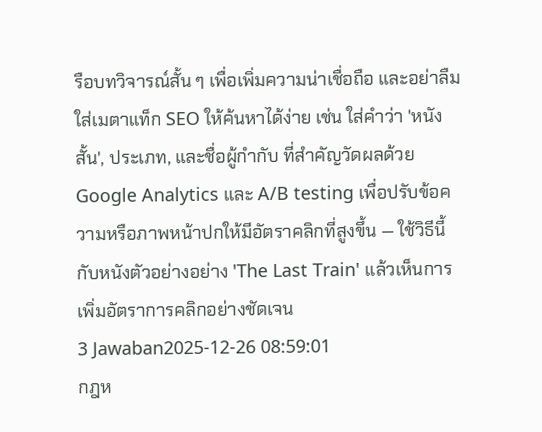รือบทวิจารณ์สั้น ๆ เพื่อเพิ่มความน่าเชื่อถือ และอย่าลืมใส่เมตาแท็ก SEO ให้ค้นหาได้ง่าย เช่น ใส่คำว่า 'หนังสั้น', ประเภท, และชื่อผู้กำกับ ที่สำคัญวัดผลด้วย Google Analytics และ A/B testing เพื่อปรับข้อความหรือภาพหน้าปกให้มีอัตราคลิกที่สูงขึ้น — ใช้วิธีนี้กับหนังตัวอย่างอย่าง 'The Last Train' แล้วเห็นการเพิ่มอัตราการคลิกอย่างชัดเจน
3 Jawaban2025-12-26 08:59:01
กฎห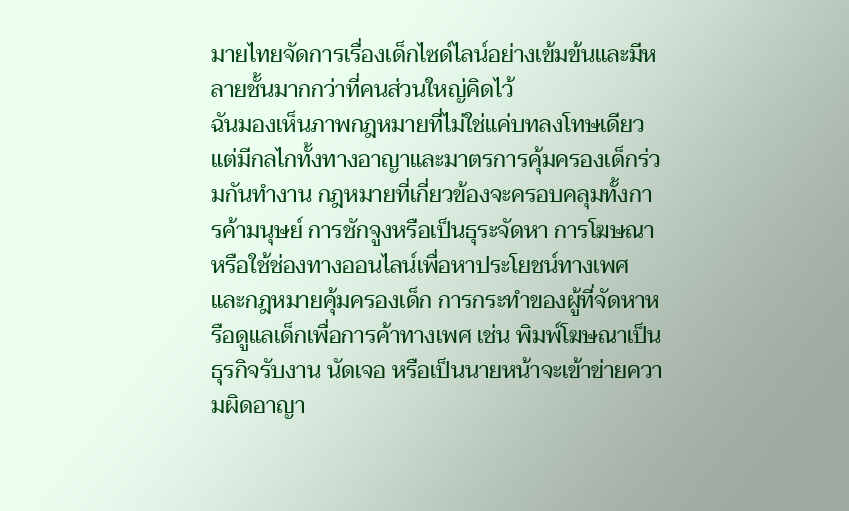มายไทยจัดการเรื่องเด็กไซด์ไลน์อย่างเข้มข้นและมีหลายชั้นมากกว่าที่คนส่วนใหญ่คิดไว้
ฉันมองเห็นภาพกฎหมายที่ไม่ใช่แค่บทลงโทษเดียว แต่มีกลไกทั้งทางอาญาและมาตรการคุ้มครองเด็กร่วมกันทำงาน กฎหมายที่เกี่ยวข้องจะครอบคลุมทั้งการค้ามนุษย์ การชักจูงหรือเป็นธุระจัดหา การโฆษณาหรือใช้ช่องทางออนไลน์เพื่อหาประโยชน์ทางเพศ และกฎหมายคุ้มครองเด็ก การกระทำของผู้ที่จัดหาหรือดูแลเด็กเพื่อการค้าทางเพศ เช่น พิมพ์โฆษณาเป็นธุรกิจรับงาน นัดเจอ หรือเป็นนายหน้าจะเข้าข่ายความผิดอาญา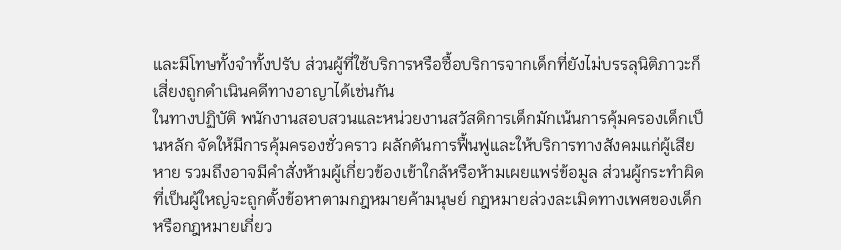และมีโทษทั้งจำทั้งปรับ ส่วนผู้ที่ใช้บริการหรือซื้อบริการจากเด็กที่ยังไม่บรรลุนิติภาวะก็เสี่ยงถูกดำเนินคดีทางอาญาได้เช่นกัน
ในทางปฏิบัติ พนักงานสอบสวนและหน่วยงานสวัสดิการเด็กมักเน้นการคุ้มครองเด็กเป็นหลัก จัดให้มีการคุ้มครองชั่วคราว ผลักดันการฟื้นฟูและให้บริการทางสังคมแก่ผู้เสียหาย รวมถึงอาจมีคำสั่งห้ามผู้เกี่ยวข้องเข้าใกล้หรือห้ามเผยแพร่ข้อมูล ส่วนผู้กระทำผิดที่เป็นผู้ใหญ่จะถูกตั้งข้อหาตามกฎหมายค้ามนุษย์ กฎหมายล่วงละเมิดทางเพศของเด็ก หรือกฎหมายเกี่ยว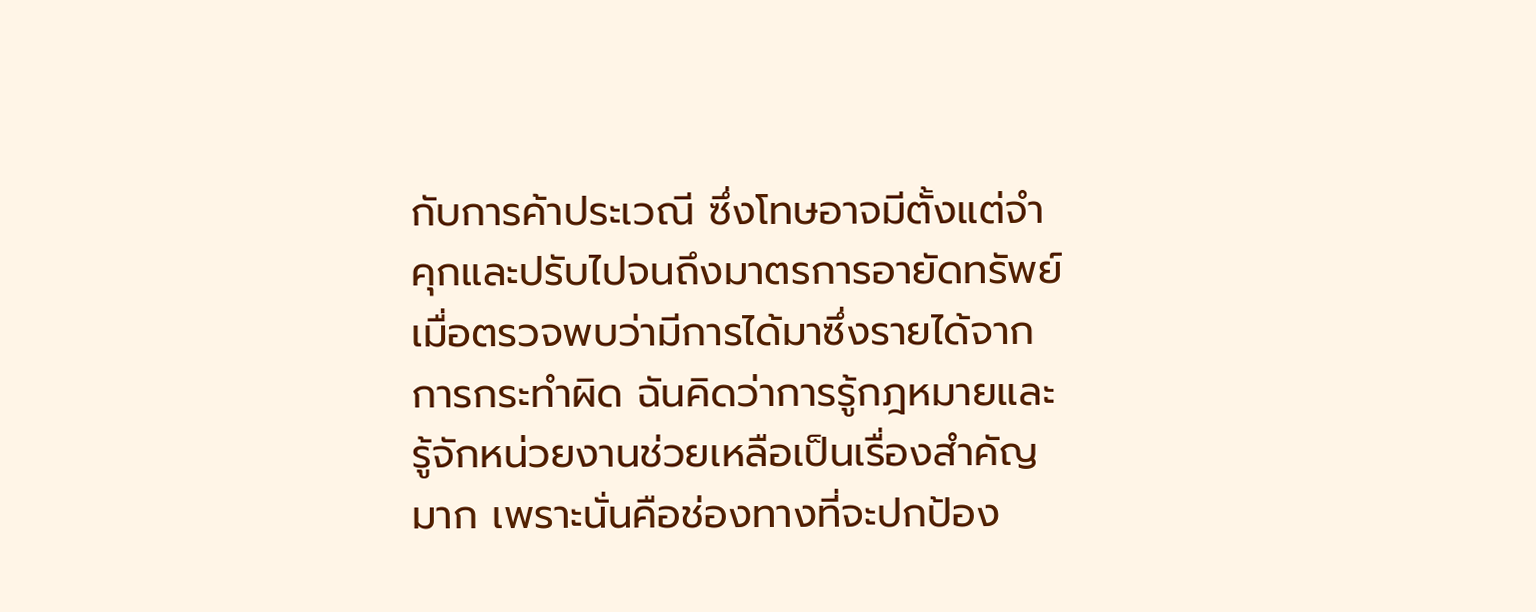กับการค้าประเวณี ซึ่งโทษอาจมีตั้งแต่จำคุกและปรับไปจนถึงมาตรการอายัดทรัพย์เมื่อตรวจพบว่ามีการได้มาซึ่งรายได้จากการกระทำผิด ฉันคิดว่าการรู้กฎหมายและรู้จักหน่วยงานช่วยเหลือเป็นเรื่องสำคัญมาก เพราะนั่นคือช่องทางที่จะปกป้อง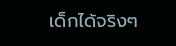เด็กได้จริงๆ